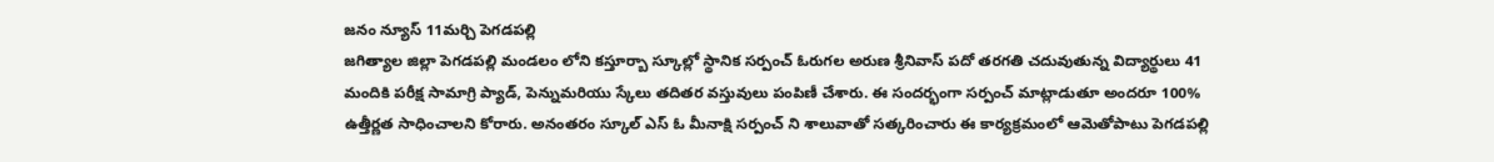జనం న్యూస్ 11మర్చి పెగడపల్లి
జగిత్యాల జిల్లా పెగడపల్లి మండలం లోని కస్తూర్బా స్కూల్లో స్థానిక సర్పంచ్ ఓరుగల అరుణ శ్రీనివాస్ పదో తరగతి చదువుతున్న విద్యార్థులు 41 మందికి పరీక్ష సామాగ్రి ప్యాడ్, పెన్నుమరియు స్కేలు తదితర వస్తువులు పంపిణీ చేశారు. ఈ సందర్భంగా సర్పంచ్ మాట్లాడుతూ అందరూ 100% ఉత్తీర్ణత సాధించాలని కోరారు. అనంతరం స్కూల్ ఎస్ ఓ మీనాక్షి సర్పంచ్ ని శాలువాతో సత్కరించారు ఈ కార్యక్రమంలో ఆమెతోపాటు పెగడపల్లి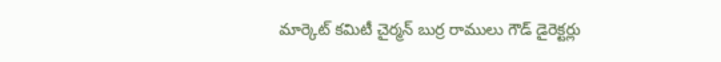మార్కెట్ కమిటీ చైర్మన్ బుర్ర రాములు గౌడ్ డైరెక్టర్లు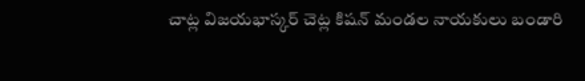చాట్ల విజయభాస్కర్ చెట్ల కిషన్ మండల నాయకులు బండారి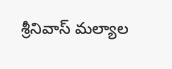శ్రీనివాస్ మల్యాల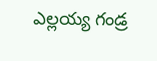ఎల్లయ్య గండ్ర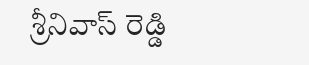శ్రీనివాస్ రెడ్డి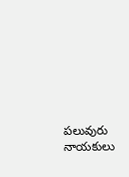పలువురు నాయకులు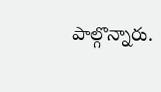పాల్గొన్నారు.